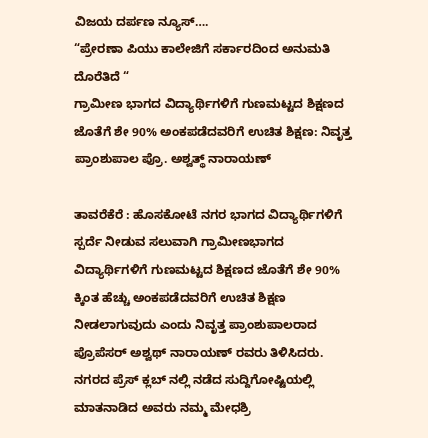ವಿಜಯ ದರ್ಪಣ ನ್ಯೂಸ್….
“ಪ್ರೇರಣಾ ಪಿಯು ಕಾಲೇಜಿಗೆ ಸರ್ಕಾರದಿಂದ ಅನುಮತಿ ದೊರೆತಿದೆ “
ಗ್ರಾಮೀಣ ಭಾಗದ ವಿದ್ಯಾರ್ಥಿಗಳಿಗೆ ಗುಣಮಟ್ಟದ ಶಿಕ್ಷಣದ ಜೊತೆಗೆ ಶೇ 90% ಅಂಕಪಡೆದವರಿಗೆ ಉಚಿತ ಶಿಕ್ಷಣ: ನಿವೃತ್ತ ಪ್ರಾಂಶುಪಾಲ ಪ್ರೊ. ಅಶ್ವತ್ಥ್ ನಾರಾಯಣ್

ತಾವರೆಕೆರೆ : ಹೊಸಕೋಟೆ ನಗರ ಭಾಗದ ವಿದ್ಯಾರ್ಥಿಗಳಿಗೆ ಸ್ಪರ್ದೆ ನೀಡುವ ಸಲುವಾಗಿ ಗ್ರಾಮೀಣಭಾಗದ ವಿದ್ಯಾರ್ಥಿಗಳಿಗೆ ಗುಣಮಟ್ಟದ ಶಿಕ್ಷಣದ ಜೊತೆಗೆ ಶೇ 90% ಕ್ಕಿಂತ ಹೆಚ್ಚು ಅಂಕಪಡೆದವರಿಗೆ ಉಚಿತ ಶಿಕ್ಷಣ ನೀಡಲಾಗುವುದು ಎಂದು ನಿವೃತ್ತ ಪ್ರಾಂಶುಪಾಲರಾದ ಪ್ರೊಪೆಸರ್ ಅಶ್ವಥ್ ನಾರಾಯಣ್ ರವರು ತಿಳಿಸಿದರು.
ನಗರದ ಪ್ರೆಸ್ ಕ್ಲಬ್ ನಲ್ಲಿ ನಡೆದ ಸುದ್ದಿಗೋಷ್ಟಿಯಲ್ಲಿ ಮಾತನಾಡಿದ ಅವರು ನಮ್ಮ ಮೇಧಶ್ರಿ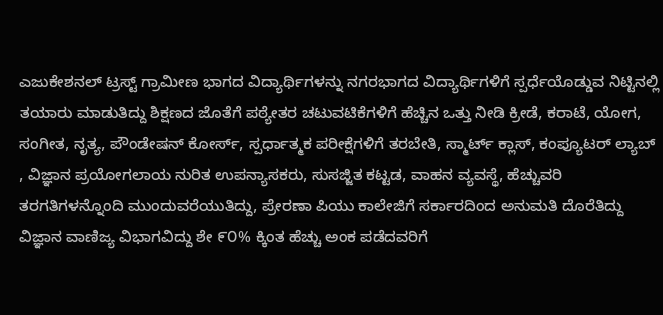ಎಜುಕೇಶನಲ್ ಟ್ರಸ್ಟ್ ಗ್ರಾಮೀಣ ಭಾಗದ ವಿದ್ಯಾರ್ಥಿಗಳನ್ನು ನಗರಭಾಗದ ವಿದ್ಯಾರ್ಥಿಗಳಿಗೆ ಸ್ಪರ್ಧೆಯೊಡ್ಡುವ ನಿಟ್ಟಿನಲ್ಲಿ ತಯಾರು ಮಾಡುತಿದ್ದು ಶಿಕ್ಷಣದ ಜೊತೆಗೆ ಪಠ್ಯೇತರ ಚಟುವಟಿಕೆಗಳಿಗೆ ಹೆಚ್ಚಿನ ಒತ್ತು ನೀಡಿ ಕ್ರೀಡೆ, ಕರಾಟೆ, ಯೋಗ, ಸಂಗೀತ, ನೃತ್ಯ, ಪೌಂಡೇಷನ್ ಕೋರ್ಸ್, ಸ್ಪರ್ಧಾತ್ಮಕ ಪರೀಕ್ಷೆಗಳಿಗೆ ತರಬೇತಿ, ಸ್ಮಾರ್ಟ್ ಕ್ಲಾಸ್, ಕಂಪ್ಯೂಟರ್ ಲ್ಯಾಬ್ , ವಿಜ್ಞಾನ ಪ್ರಯೋಗಲಾಯ ನುರಿತ ಉಪನ್ಯಾಸಕರು, ಸುಸಜ್ಜಿತ ಕಟ್ಟಡ, ವಾಹನ ವ್ಯವಸ್ಥೆ, ಹೆಚ್ಚುವರಿ ತರಗತಿಗಳನ್ನೊಂದಿ ಮುಂದುವರೆಯುತಿದ್ದು, ಪ್ರೇರಣಾ ಪಿಯು ಕಾಲೇಜಿಗೆ ಸರ್ಕಾರದಿಂದ ಅನುಮತಿ ದೊರೆತಿದ್ದು ವಿಜ್ಞಾನ ವಾಣಿಜ್ಯ ವಿಭಾಗವಿದ್ದು ಶೇ ೯೦% ಕ್ಕಿಂತ ಹೆಚ್ಚು ಅಂಕ ಪಡೆದವರಿಗೆ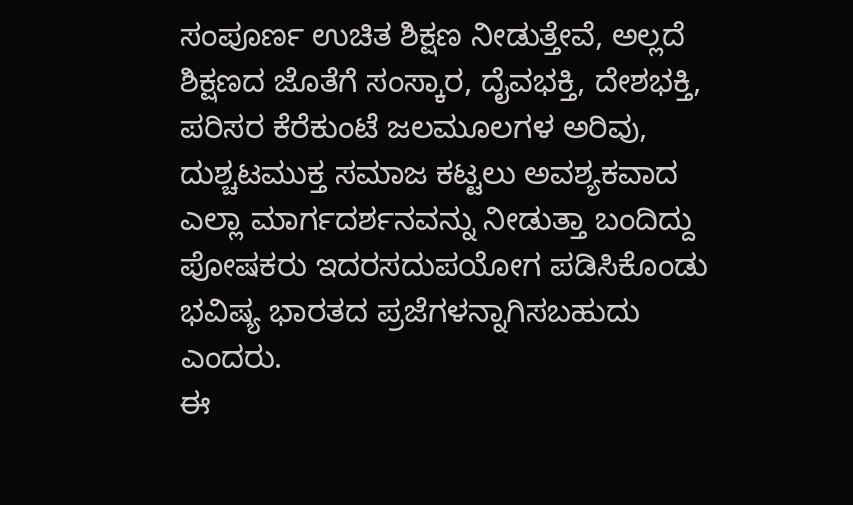ಸಂಪೂರ್ಣ ಉಚಿತ ಶಿಕ್ಷಣ ನೀಡುತ್ತೇವೆ, ಅಲ್ಲದೆ ಶಿಕ್ಷಣದ ಜೊತೆಗೆ ಸಂಸ್ಕಾರ, ದೈವಭಕ್ತಿ, ದೇಶಭಕ್ತಿ, ಪರಿಸರ ಕೆರೆಕುಂಟೆ ಜಲಮೂಲಗಳ ಅರಿವು, ದುಶ್ಚಟಮುಕ್ತ ಸಮಾಜ ಕಟ್ಟಲು ಅವಶ್ಯಕವಾದ ಎಲ್ಲಾ ಮಾರ್ಗದರ್ಶನವನ್ನು ನೀಡುತ್ತಾ ಬಂದಿದ್ದು ಪೋಷಕರು ಇದರಸದುಪಯೋಗ ಪಡಿಸಿಕೊಂಡು ಭವಿಷ್ಯ ಭಾರತದ ಪ್ರಜೆಗಳನ್ನಾಗಿಸಬಹುದು ಎಂದರು.
ಈ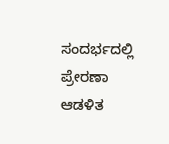ಸಂದರ್ಭದಲ್ಲಿ ಪ್ರೇರಣಾ ಆಡಳಿತ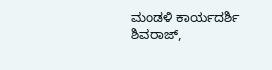ಮಂಡಳಿ ಕಾರ್ಯದರ್ಶಿ ಶಿವರಾಜ್,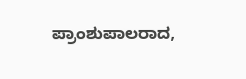ಪ್ರಾಂಶುಪಾಲರಾದ,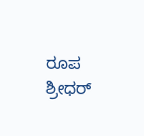ರೂಪ ಶ್ರೀಧರ್